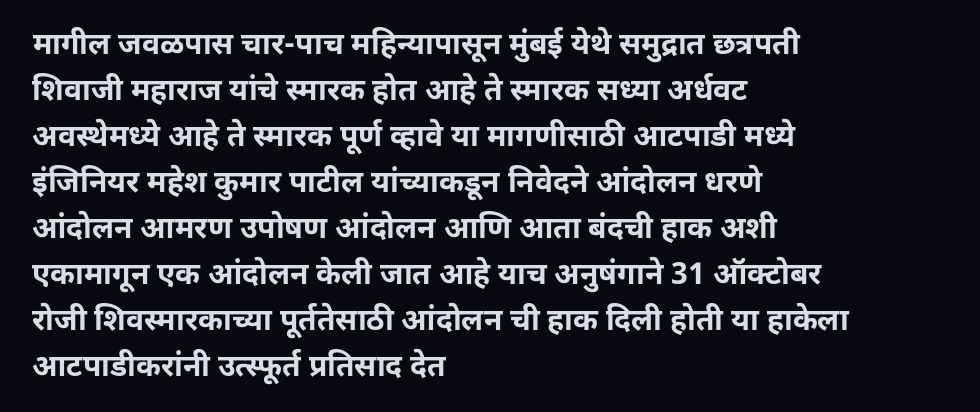मागील जवळपास चार-पाच महिन्यापासून मुंबई येथे समुद्रात छत्रपती शिवाजी महाराज यांचे स्मारक होत आहे ते स्मारक सध्या अर्धवट अवस्थेमध्ये आहे ते स्मारक पूर्ण व्हावे या मागणीसाठी आटपाडी मध्ये इंजिनियर महेश कुमार पाटील यांच्याकडून निवेदने आंदोलन धरणे आंदोलन आमरण उपोषण आंदोलन आणि आता बंदची हाक अशी एकामागून एक आंदोलन केली जात आहे याच अनुषंगाने 31 ऑक्टोबर रोजी शिवस्मारकाच्या पूर्ततेसाठी आंदोलन ची हाक दिली होती या हाकेला आटपाडीकरांनी उत्स्फूर्त प्रतिसाद देत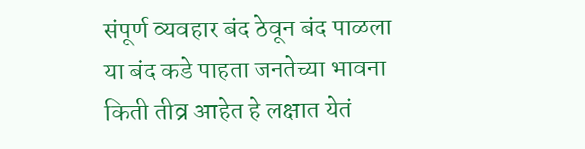संपूर्ण व्यवहार बंद ठेवून बंद पाळला या बंद कडे पाहता जनतेच्या भावना किती तीव्र आहेत हे लक्षात येतं